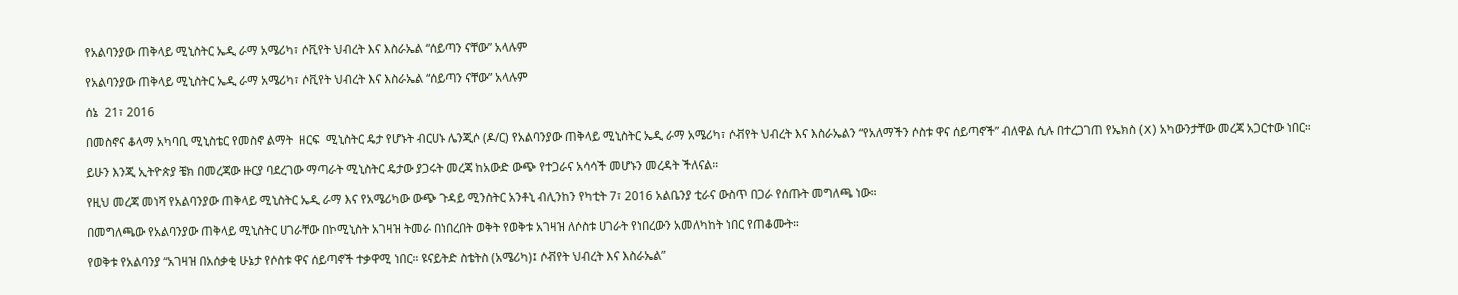የአልባንያው ጠቅላይ ሚኒስትር ኤዲ ራማ አሜሪካ፣ ሶቪየት ህብረት እና እስራኤል “ሰይጣን ናቸው” አላሉም

የአልባንያው ጠቅላይ ሚኒስትር ኤዲ ራማ አሜሪካ፣ ሶቪየት ህብረት እና እስራኤል “ሰይጣን ናቸው” አላሉም

ሰኔ  21፣ 2016

በመስኖና ቆላማ አካባቢ ሚኒስቴር የመስኖ ልማት  ዘርፍ  ሚኒስትር ዴታ የሆኑት ብርሀኑ ሌንጂሶ (ዶ/ር) የአልባንያው ጠቅላይ ሚኒስትር ኤዲ ራማ አሜሪካ፣ ሶቭየት ህብረት እና እስራኤልን “የአለማችን ሶስቱ ዋና ሰይጣኖች” ብለዋል ሲሉ በተረጋገጠ የኤክስ (X) አካውንታቸው መረጃ አጋርተው ነበር።

ይሁን እንጂ ኢትዮጵያ ቼክ በመረጃው ዙርያ ባደረገው ማጣራት ሚኒስትር ዴታው ያጋሩት መረጃ ከአውድ ውጭ የተጋራና አሳሳች መሆኑን መረዳት ችለናል።

የዚህ መረጃ መነሻ የአልባንያው ጠቅላይ ሚኒስትር ኤዲ ራማ እና የአሜሪካው ውጭ ጉዳይ ሚንስትር አንቶኒ ብሊንከን የካቲት 7፣ 2016 አልቤንያ ቲራና ውስጥ በጋራ የሰጡት መግለጫ ነው።

በመግለጫው የአልባንያው ጠቅላይ ሚኒስትር ሀገራቸው በኮሚኒስት አገዛዝ ትመራ በነበረበት ወቅት የወቅቱ አገዛዝ ለሶስቱ ሀገራት የነበረውን አመለካከት ነበር የጠቆሙት።

የወቅቱ የአልባንያ “አገዛዝ በአሰቃቂ ሁኔታ የሶስቱ ዋና ሰይጣኖች ተቃዋሚ ነበር። ዩናይትድ ስቴትስ (አሜሪካ)፤ ሶቭየት ህብረት እና እስራኤል”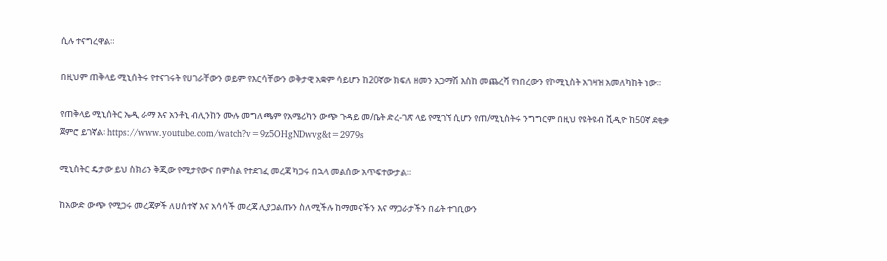ሲሉ ተናግረዋል።

በዚህም ጠቅላይ ሚኒሰትሩ የተናገሩት የሀገራቸውን ወይም የእርሳቸውን ወቅታዊ አቋም ሳይሆን ከ20ኛው ክፍለ ዘመን አጋማሽ እስከ መጨረሻ የነበረውን የኮሚኒስት አገዛዝ አመለካከት ነው።

የጠቅላይ ሚኒሰትር ኤዲ ራማ እና አንቶኒ ብሊንከን ሙሉ መግለጫም የአሜሪካን ውጭ ጉዳይ መ/ቤት ድረ-ገጽ ላይ የሚገኘ ሲሆን የጠ/ሚኒስትሩ ንግግርም በዚህ የዩትዩብ ቪዲዮ ከ50ኛ ደቂቃ ጀምሮ ይገኛል፡ https://www.youtube.com/watch?v=9z5OHgNDwvg&t=2979s

ሚኒስትር ዴታው ይህ ስክሪን ቅጂው የሚታየውና በምስል የተደገፈ መረጃ ካጋሩ በኋላ መልሰው አጥፍተውታል።

ከአውድ ውጭ የሚጋሩ መረጃዎች ለሀሰተኛ እና አሳሳች መረጃ ሊያጋልጡን ስለሚችሉ ከማመናችን እና ማጋራታችን በፊት ተገቢውን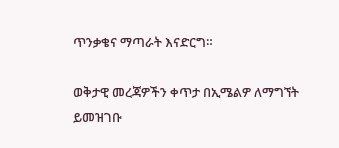ጥንቃቄና ማጣራት እናድርግ።

ወቅታዊ መረጃዎችን ቀጥታ በኢሜልዎ ለማግኘት ይመዝገቡ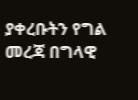ያቀረቡትን የግል መረጃ በግላዊ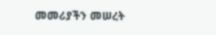መመሪያችን መሠረት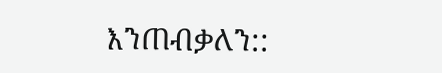እንጠብቃለን::